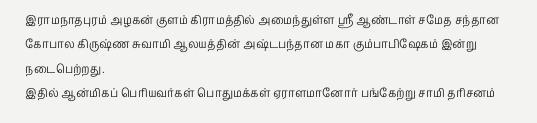இராமநாதபுரம் அழகன் குளம் கிராமத்தில் அமைந்துள்ள ஸ்ரீ ஆண்டாள் சமேத சந்தான கோபால கிருஷ்ண சுவாமி ஆலயத்தின் அஷ்டபந்தான மகா கும்பாபிஷேகம் இன்று நடைபெற்றது.
இதில் ஆன்மிகப் பெரியவர்கள் பொதுமக்கள் ஏராளமானோர் பங்கேற்று சாமி தரிசனம்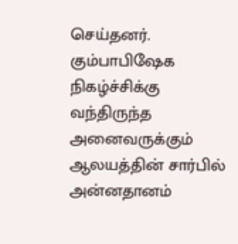செய்தனர். கும்பாபிஷேக நிகழ்ச்சிக்கு வந்திருந்த அனைவருக்கும் ஆலயத்தின் சார்பில் அன்னதானம்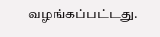வழங்கப்பட்டது.